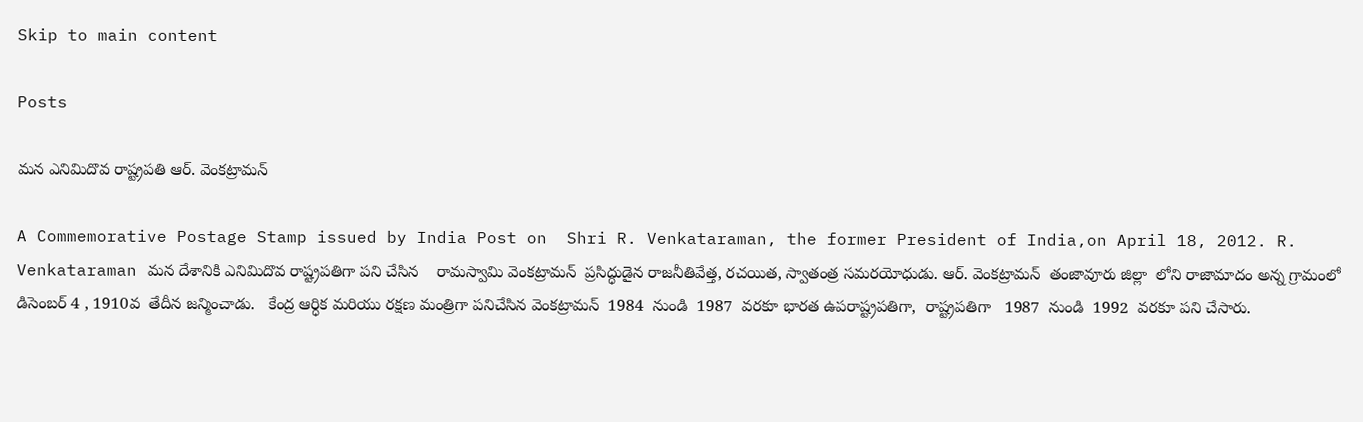Skip to main content

Posts

మన ఎనిమిదొవ రాష్ట్రపతి ఆర్. వెంకట్రామన్

A Commemorative Postage Stamp issued by India Post on  Shri R. Venkataraman, the former President of India,on April 18, 2012. R. Venkataraman మన దేశానికి ఎనిమిదొవ రాష్ట్రపతిగా పని చేసిన    రామస్వామి వెంకట్రామన్  ప్రసిద్ధుడైన రాజనీతివేత్త, రచయిత, స్వాతంత్ర సమరయోధుడు. ఆర్. వెంకట్రామన్  తంజావూరు జిల్లా  లోని రాజామాదం అన్న గ్రామంలో  డిసెంబర్ 4 , 1910వ  తేదీన జన్మించాడు.   కేంద్ర ఆర్ధిక మరియు రక్షణ మంత్రిగా పనిచేసిన వెంకట్రామన్  1984  నుండి  1987  వరకూ భారత ఉపరాష్ట్రపతిగా,  రాష్ట్రపతిగా   1987  నుండి  1992  వరకూ పని చేసారు.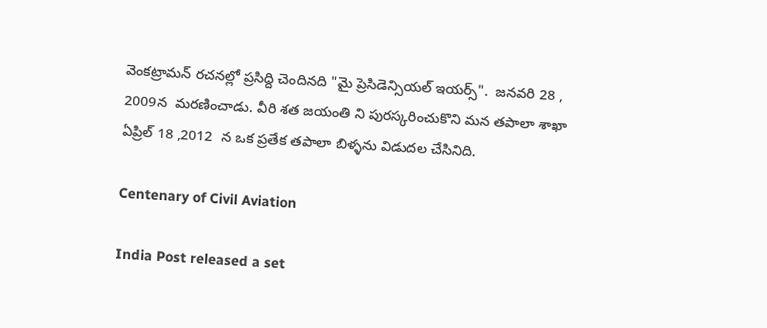వెంకట్రామన్ రచనల్లో ప్రసిద్ది చెందినది "మై ప్రెసిడెన్సియల్ ఇయర్స్".  జనవరి 28 ,  2009న  మరణించాడు. వీరి శత జయంతి ని పురస్కరించుకొని మన తపాలా శాఖా ఏప్రిల్ 18 ,2012  న ఒక ప్రతేక తపాలా బిళ్ళను విడుదల చేసినిది.

Centenary of Civil Aviation

India Post released a set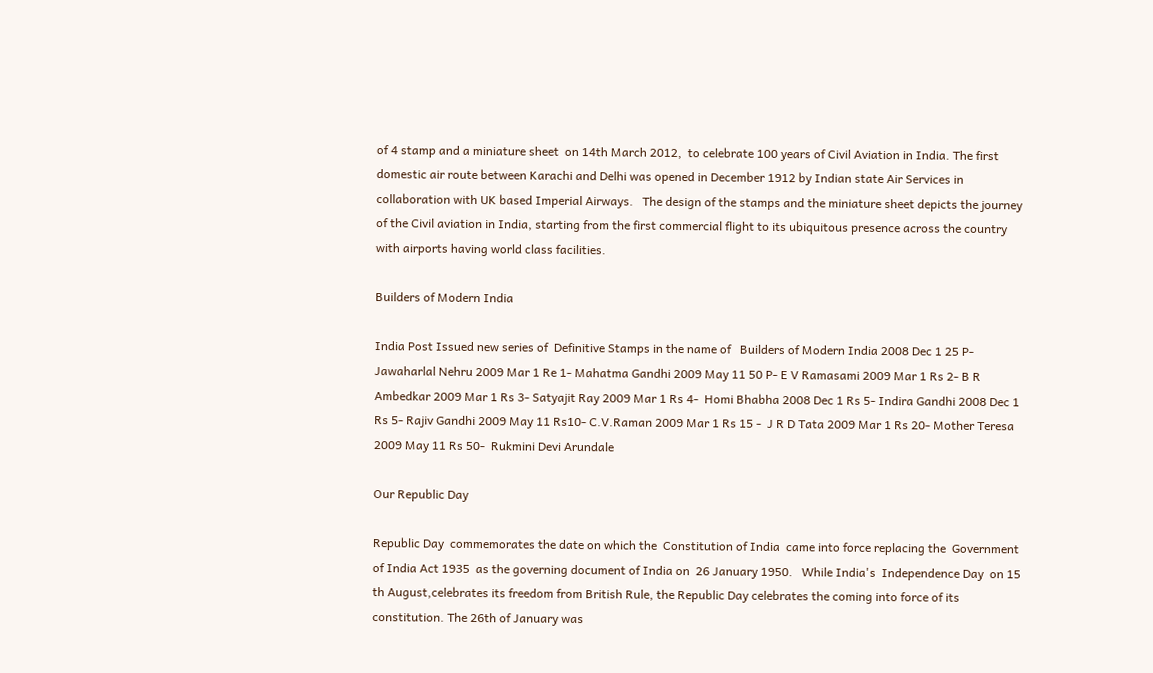of 4 stamp and a miniature sheet  on 14th March 2012,  to celebrate 100 years of Civil Aviation in India. The first domestic air route between Karachi and Delhi was opened in December 1912 by Indian state Air Services in collaboration with UK based Imperial Airways.   The design of the stamps and the miniature sheet depicts the journey of the Civil aviation in India, starting from the first commercial flight to its ubiquitous presence across the country with airports having world class facilities.

Builders of Modern India

India Post Issued new series of  Definitive Stamps in the name of   Builders of Modern India 2008 Dec 1 25 P- Jawaharlal Nehru 2009 Mar 1 Re 1- Mahatma Gandhi 2009 May 11 50 P- E V Ramasami 2009 Mar 1 Rs 2- B R Ambedkar 2009 Mar 1 Rs 3- Satyajit Ray 2009 Mar 1 Rs 4-  Homi Bhabha 2008 Dec 1 Rs 5- Indira Gandhi 2008 Dec 1 Rs 5- Rajiv Gandhi 2009 May 11 Rs10- C.V.Raman 2009 Mar 1 Rs 15 -  J R D Tata 2009 Mar 1 Rs 20- Mother Teresa 2009 May 11 Rs 50-  Rukmini Devi Arundale

Our Republic Day

Republic Day  commemorates the date on which the  Constitution of India  came into force replacing the  Government of India Act 1935  as the governing document of India on  26 January 1950.   While India's  Independence Day  on 15 th August,celebrates its freedom from British Rule, the Republic Day celebrates the coming into force of its constitution. The 26th of January was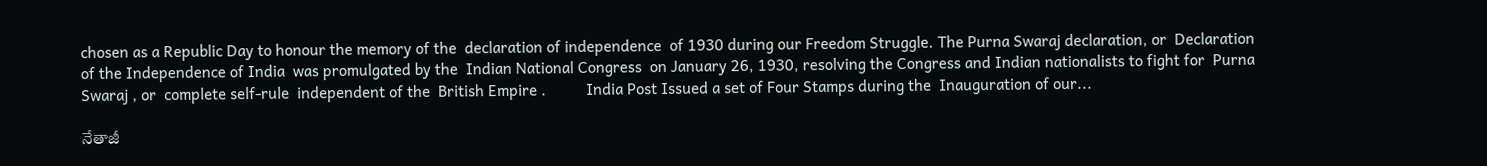chosen as a Republic Day to honour the memory of the  declaration of independence  of 1930 during our Freedom Struggle. The Purna Swaraj declaration, or  Declaration of the Independence of India  was promulgated by the  Indian National Congress  on January 26, 1930, resolving the Congress and Indian nationalists to fight for  Purna Swaraj , or  complete self-rule  independent of the  British Empire .          India Post Issued a set of Four Stamps during the  Inauguration of our...

నేతాజీ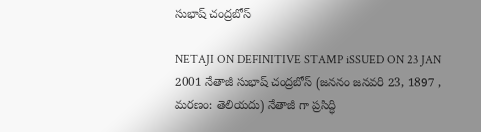సుభాష్ చంద్రబోస్

NETAJI ON DEFINITIVE STAMP iSSUED ON 23 JAN 2001 నేతాజీ సుభాష్ చంద్రబోస్ (జననం జనవరి 23, 1897 , మరణం: తెలియదు) నేతాజీ గా ప్రసిద్ధి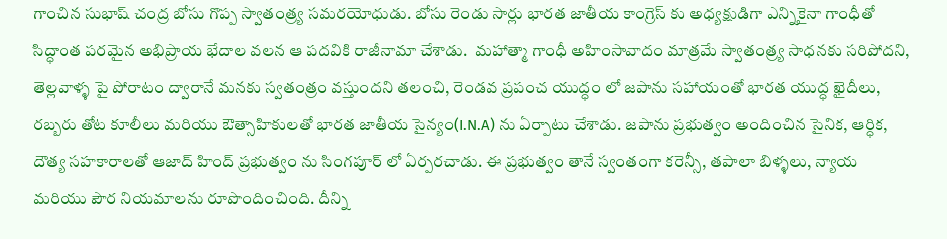గాంచిన సుభాష్ చంద్ర బోసు గొప్ప స్వాతంత్ర్య సమరయోధుడు. బోసు రెండు సార్లు భారత జాతీయ కాంగ్రెస్ కు అధ్యక్షుడిగా ఎన్నికైనా గాంధీతో సిద్ధాంత పరమైన అభిప్రాయ భేదాల వలన ఆ పదవికి రాజీనామా చేశాడు.  మహాత్మా గాంధీ అహింసావాదం మాత్రమే స్వాతంత్ర్య సాధనకు సరిపోదని, తెల్లవాళ్ళ పై పోరాటం ద్వారానే మనకు స్వతంత్రం వస్తుందని తలంచి, రెండవ ప్రపంచ యుద్ధం లో జపాను సహాయంతో భారత యుద్ధ ఖైదీలు, రబ్బరు తోట కూలీలు మరియు ఔత్సాహికులతో భారత జాతీయ సైన్యం(I.N.A) ను ఏర్పాటు చేశాడు. జపాను ప్రభుత్వం అందించిన సైనిక, ఆర్ధిక, దౌత్య సహకారాలతో ఆజాద్ హింద్ ప్రభుత్వం ను సింగపూర్ లో ఏర్పరచాడు. ఈ ప్రభుత్వం తానే స్వంతంగా కరెన్సీ, తపాలా బిళ్ళలు, న్యాయ మరియు పౌర నియమాలను రూపొందించింది. దీన్ని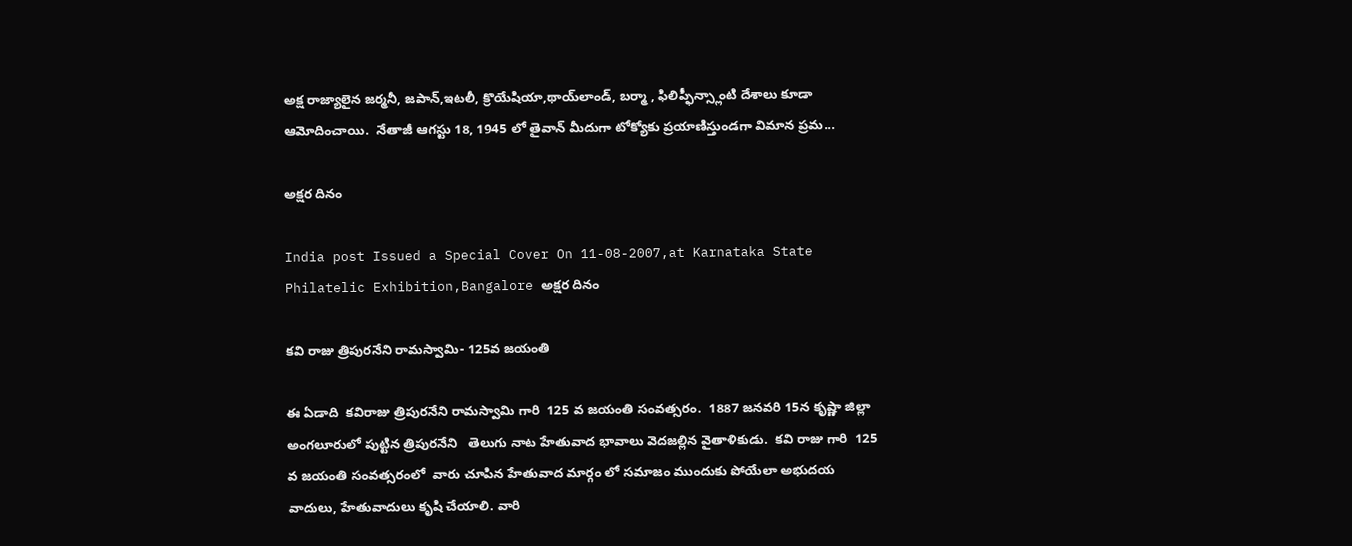అక్ష రాజ్యాలైన జర్మనీ, జపాన్,ఇటలీ, క్రొయేషియా,థాయ్‌లాండ్, బర్మా , ఫిలిప్ఫీన్స్లాంటి దేశాలు కూడా ఆమోదించాయి.  నేతాజీ ఆగస్టు 18, 1945 లో తైవాన్ మీదుగా టోక్యోకు ప్రయాణిస్తుండగా విమాన ప్రమ...

అక్షర దినం

India post Issued a Special Cover On 11-08-2007,at Karnataka State Philatelic Exhibition,Bangalore అక్షర దినం

కవి రాజు త్రిపురనేని రామస్వామి- 125వ జయంతి

ఈ ఏడాది  కవిరాజు త్రిపురనేని రామస్వామి గారి  125 వ జయంతి సంవత్సరం.  1887 జనవరి 15న కృష్ణా జిల్లా అంగలూరులో పుట్టిన త్రిపురనేని   తెలుగు నాట హేతువాద భావాలు వెదజల్లిన వైతాళికుడు.  కవి రాజు గారి  125 వ జయంతి సంవత్సరంలో  వారు చూపిన హేతువాద మార్గం లో సమాజం ముందుకు పోయేలా అభుదయ వాదులు, హేతువాదులు కృషి చేయాలి. వారి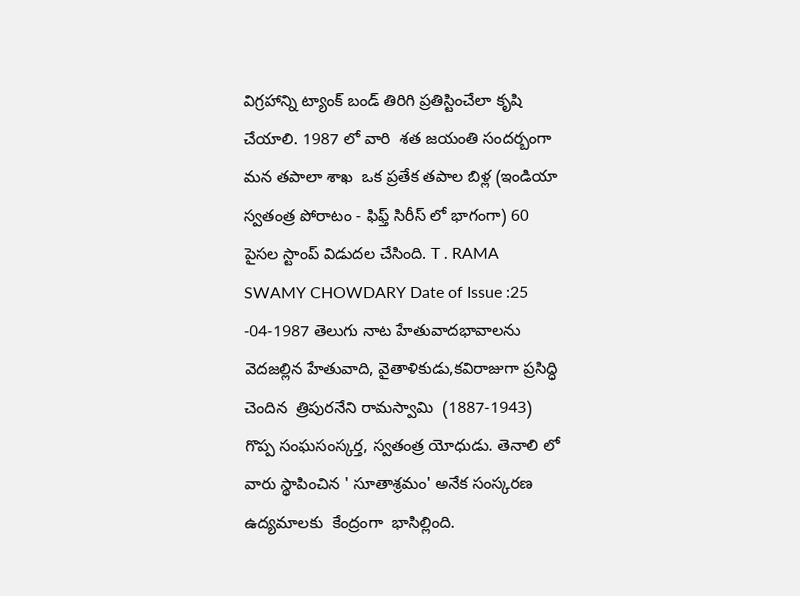విగ్రహాన్ని ట్యాంక్ బండ్ తిరిగి ప్రతిస్టించేలా కృషి చేయాలి. 1987 లో వారి  శత జయంతి సందర్బంగా మన తపాలా శాఖ  ఒక ప్రతేక తపాల బిళ్ల (ఇండియా స్వతంత్ర పోరాటం - ఫిఫ్త్ సిరీస్ లో భాగంగా) 60 పైసల స్టాంప్ విడుదల చేసింది. T . RAMA SWAMY CHOWDARY Date of Issue :25 -04-1987 తెలుగు నాట హేతువాదభావాలను వెదజల్లిన హేతువాది, వైతాళికుడు,కవిరాజుగా ప్రసిద్ధి చెందిన  త్రిపురనేని రామస్వామి  (1887-1943) గొప్ప సంఘసంస్కర్త, స్వతంత్ర యోధుడు. తెనాలి లో వారు స్థాపించిన ' సూతాశ్రమం' అనేక సంస్కరణ ఉద్యమాలకు  కేంద్రంగా  భాసిల్లింది.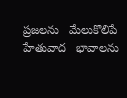ప్రజలను   మేలుకొలిపే   హేతువాద   భావాలను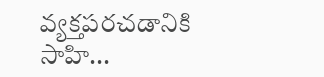వ్యక్తపరచడానికి   సాహి...